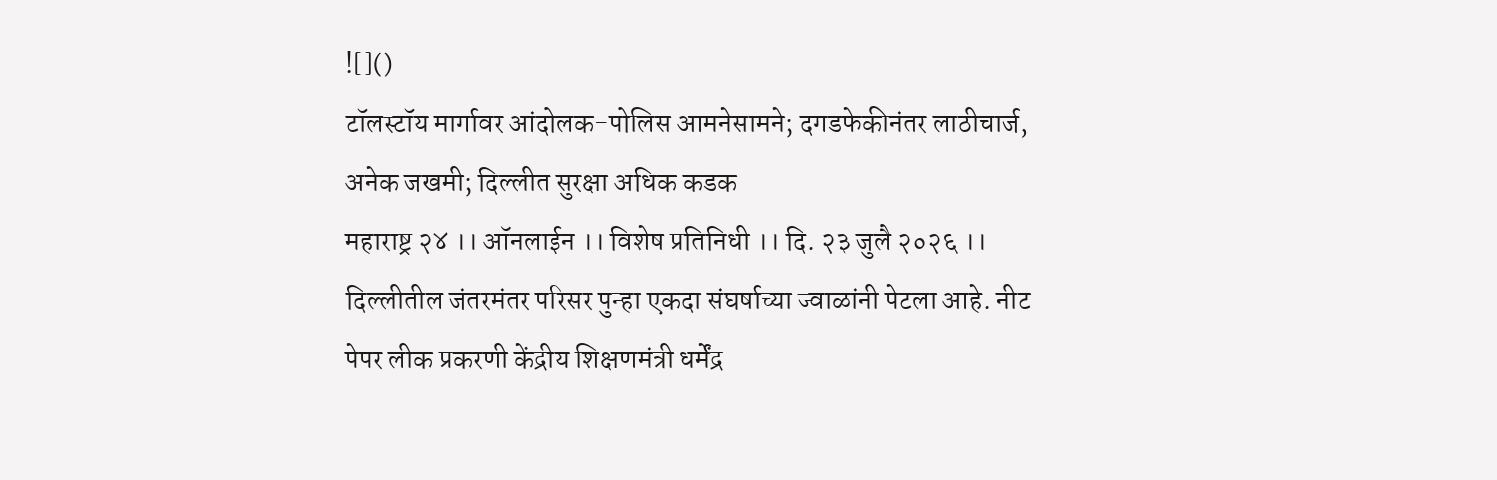![]()
टॉलस्टॉय मार्गावर आंदोलक-पोलिस आमनेसामने; दगडफेकीनंतर लाठीचार्ज, अनेक जखमी; दिल्लीत सुरक्षा अधिक कडक
महाराष्ट्र २४ ।। ऑनलाईन ।। विशेष प्रतिनिधी ।। दि. २३ जुलै २०२६ ।। दिल्लीतील जंतरमंतर परिसर पुन्हा एकदा संघर्षाच्या ज्वाळांनी पेटला आहे. नीट पेपर लीक प्रकरणी केंद्रीय शिक्षणमंत्री धर्मेंद्र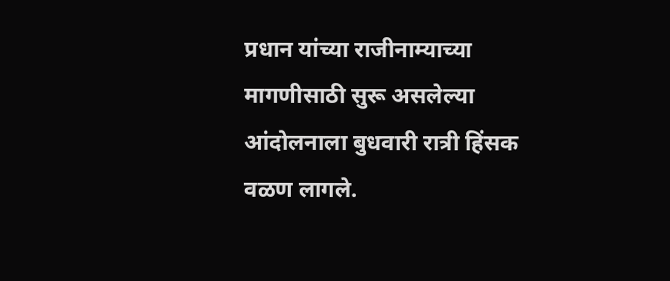प्रधान यांच्या राजीनाम्याच्या मागणीसाठी सुरू असलेल्या आंदोलनाला बुधवारी रात्री हिंसक वळण लागले.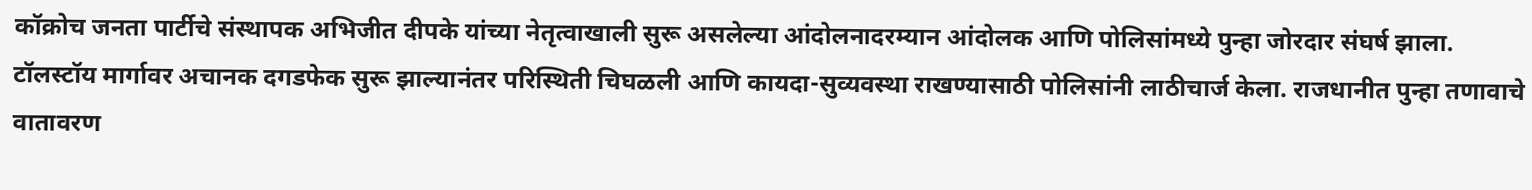कॉक्रोच जनता पार्टीचे संस्थापक अभिजीत दीपके यांच्या नेतृत्वाखाली सुरू असलेल्या आंदोलनादरम्यान आंदोलक आणि पोलिसांमध्ये पुन्हा जोरदार संघर्ष झाला. टॉलस्टॉय मार्गावर अचानक दगडफेक सुरू झाल्यानंतर परिस्थिती चिघळली आणि कायदा-सुव्यवस्था राखण्यासाठी पोलिसांनी लाठीचार्ज केला. राजधानीत पुन्हा तणावाचे वातावरण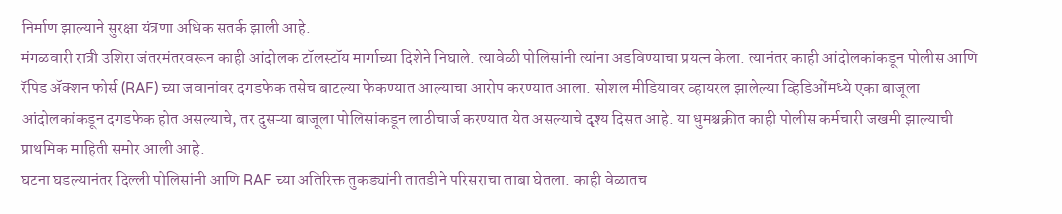निर्माण झाल्याने सुरक्षा यंत्रणा अधिक सतर्क झाली आहे.
मंगळवारी रात्री उशिरा जंतरमंतरवरून काही आंदोलक टॉलस्टॉय मार्गाच्या दिशेने निघाले. त्यावेळी पोलिसांनी त्यांना अडविण्याचा प्रयत्न केला. त्यानंतर काही आंदोलकांकडून पोलीस आणि रॅपिड ॲक्शन फोर्स (RAF) च्या जवानांवर दगडफेक तसेच बाटल्या फेकण्यात आल्याचा आरोप करण्यात आला. सोशल मीडियावर व्हायरल झालेल्या व्हिडिओंमध्ये एका बाजूला आंदोलकांकडून दगडफेक होत असल्याचे, तर दुसऱ्या बाजूला पोलिसांकडून लाठीचार्ज करण्यात येत असल्याचे दृश्य दिसत आहे. या धुमश्चक्रीत काही पोलीस कर्मचारी जखमी झाल्याची प्राथमिक माहिती समोर आली आहे.
घटना घडल्यानंतर दिल्ली पोलिसांनी आणि RAF च्या अतिरिक्त तुकड्यांनी तातडीने परिसराचा ताबा घेतला. काही वेळातच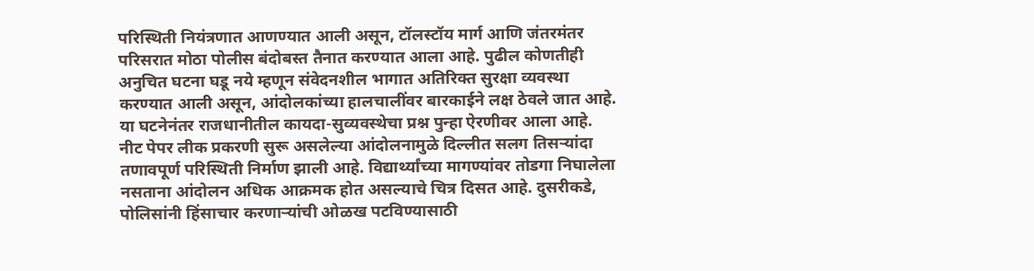परिस्थिती नियंत्रणात आणण्यात आली असून, टॉलस्टॉय मार्ग आणि जंतरमंतर परिसरात मोठा पोलीस बंदोबस्त तैनात करण्यात आला आहे. पुढील कोणतीही अनुचित घटना घडू नये म्हणून संवेदनशील भागात अतिरिक्त सुरक्षा व्यवस्था करण्यात आली असून, आंदोलकांच्या हालचालींवर बारकाईने लक्ष ठेवले जात आहे. या घटनेनंतर राजधानीतील कायदा-सुव्यवस्थेचा प्रश्न पुन्हा ऐरणीवर आला आहे.
नीट पेपर लीक प्रकरणी सुरू असलेल्या आंदोलनामुळे दिल्लीत सलग तिसऱ्यांदा तणावपूर्ण परिस्थिती निर्माण झाली आहे. विद्यार्थ्यांच्या मागण्यांवर तोडगा निघालेला नसताना आंदोलन अधिक आक्रमक होत असल्याचे चित्र दिसत आहे. दुसरीकडे, पोलिसांनी हिंसाचार करणाऱ्यांची ओळख पटविण्यासाठी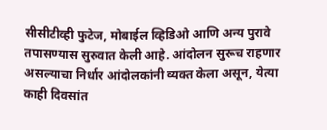सीसीटीव्ही फुटेज, मोबाईल व्हिडिओ आणि अन्य पुरावे तपासण्यास सुरुवात केली आहे. आंदोलन सुरूच राहणार असल्याचा निर्धार आंदोलकांनी व्यक्त केला असून, येत्या काही दिवसांत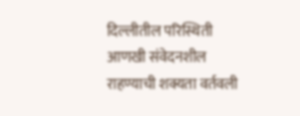दिल्लीतील परिस्थिती आणखी संवेदनशील राहण्याची शक्यता वर्तवली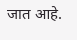जात आहे.